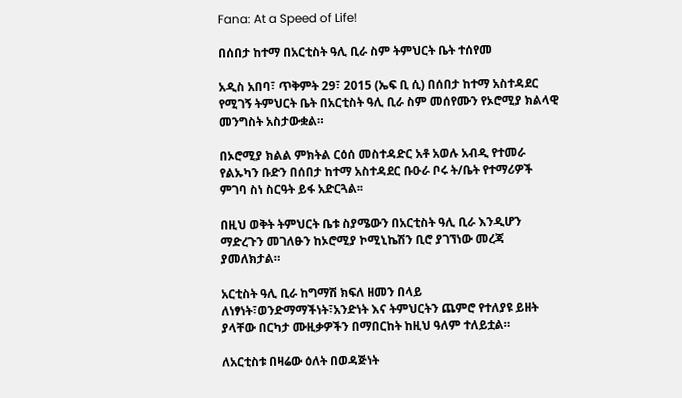Fana: At a Speed of Life!

በሰበታ ከተማ በአርቲስት ዓሊ ቢራ ስም ትምህርት ቤት ተሰየመ

አዲስ አበባ፣ ጥቅምት 29፣ 2015 (ኤፍ ቢ ሲ) በሰበታ ከተማ አስተዳደር የሚገኝ ትምህርት ቤት በአርቲስት ዓሊ ቢራ ስም መሰየሙን የኦሮሚያ ክልላዊ መንግስት አስታውቋል።

በኦሮሚያ ክልል ምክትል ርዕሰ መስተዳድር አቶ አወሉ አብዲ የተመራ የልኡካን ቡድን በሰበታ ከተማ አስተዳደር ቡዑራ ቦሩ ት/ቤት የተማሪዎች ምገባ ስነ ስርዓት ይፋ አድርጓል፡፡

በዚህ ወቅት ትምህርት ቤቱ ስያሜውን በአርቲስት ዓሊ ቢራ እንዲሆን ማድረጉን መገለፁን ከኦሮሚያ ኮሚኒኬሽን ቢሮ ያገኘነው መረጃ ያመለክታል።

አርቲስት ዓሊ ቢራ ከግማሽ ክፍለ ዘመን በላይ ለነፃነት፣ወንድማማችነት፣አንድነት እና ትምህርትን ጨምሮ የተለያዩ ይዘት ያላቸው በርካታ ሙዚቃዎችን በማበርከት ከዚህ ዓለም ተለይቷል።

ለአርቲስቱ በዛሬው ዕለት በወዳጅነት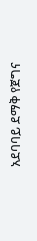አደባባይ ደማቅ የጀግና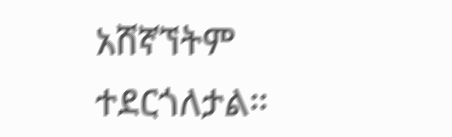አሸኛኘትም ተደርጎለታል።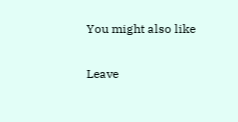You might also like

Leave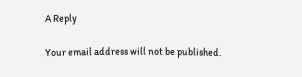A Reply

Your email address will not be published.